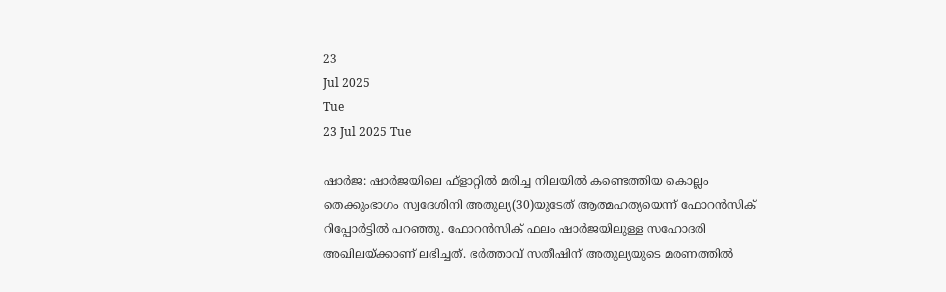23
Jul 2025
Tue
23 Jul 2025 Tue

ഷാര്‍ജ: ഷാര്‍ജയിലെ ഫ്‌ളാറ്റില്‍ മരിച്ച നിലയില്‍ കണ്ടെത്തിയ കൊല്ലം തെക്കുംഭാഗം സ്വദേശിനി അതുല്യ(30)യുടേത് ആത്മഹത്യയെന്ന് ഫോറന്‍സിക് റിപ്പോര്‍ട്ടില്‍ പറഞ്ഞു. ഫോറന്‍സിക് ഫലം ഷാര്‍ജയിലുള്ള സഹോദരി അഖിലയ്ക്കാണ് ലഭിച്ചത്. ഭര്‍ത്താവ് സതീഷിന് അതുല്യയുടെ മരണത്തില്‍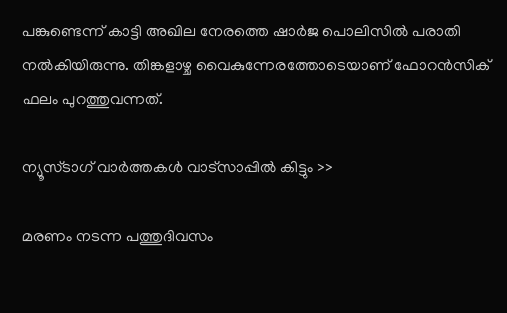പങ്കുണ്ടെന്ന് കാട്ടി അഖില നേരത്തെ ഷാര്‍ജ പൊലിസില്‍ പരാതി നല്‍കിയിരുന്നു. തിങ്കളാഴ്ച വൈകുന്നേരത്തോടെയാണ് ഫോറന്‍സിക് ഫലം പുറത്തുവന്നത്.

ന്യൂസ്ടാഗ് വാര്‍ത്തകള്‍ വാട്‌സാപ്പില്‍ കിട്ടും >>

മരണം നടന്ന പത്തുദിവസം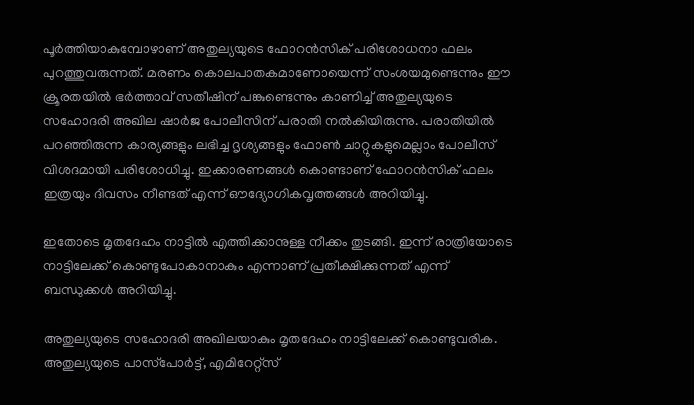പൂര്‍ത്തിയാകുമ്പോഴാണ് അതുല്യയുടെ ഫോറന്‍സിക് പരിശോധനാ ഫലം പുറത്തുവരുന്നത്. മരണം കൊലപാതകമാണോയെന്ന് സംശയമുണ്ടെന്നും ഈ ക്രൂരതയില്‍ ഭര്‍ത്താവ് സതീഷിന് പങ്കുണ്ടെന്നും കാണിച്ച് അതുല്യയുടെ സഹോദരി അഖില ഷാര്‍ജ പോലീസിന് പരാതി നല്‍കിയിരുന്നു. പരാതിയില്‍ പറഞ്ഞിരുന്ന കാര്യങ്ങളും ലഭിച്ച ദൃശ്യങ്ങളും ഫോണ്‍ ചാറ്റുകളുമെല്ലാം പോലീസ് വിശദമായി പരിശോധിച്ചു. ഇക്കാരണങ്ങള്‍ കൊണ്ടാണ് ഫോറന്‍സിക് ഫലം ഇത്രയും ദിവസം നീണ്ടത് എന്ന് ഔദ്യോഗികവൃത്തങ്ങള്‍ അറിയിച്ചു.

ഇതോടെ മൃതദേഹം നാട്ടിൽ എത്തിക്കാനുള്ള നീക്കം തുടങ്ങി. ഇന്ന് രാത്രിയോടെ നാട്ടിലേക്ക് കൊണ്ടുപോകാനാകും എന്നാണ് പ്രതീക്ഷിക്കുന്നത് എന്ന് ബന്ധുക്കള്‍ അറിയിച്ചു.

അതുല്യയുടെ സഹോദരി അഖിലയാകും മൃതദേഹം നാട്ടിലേക്ക് കൊണ്ടുവരിക. അതുല്യയുടെ പാസ്‌പോര്‍ട്ട്, എമിറേറ്റ്‌സ്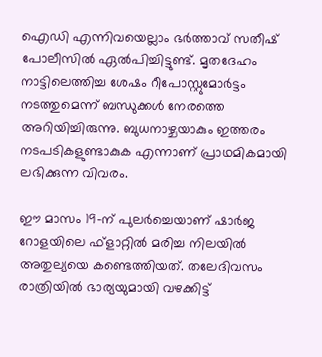ഐഡി എന്നിവയെല്ലാം ഭര്‍ത്താവ് സതീഷ് പോലീസില്‍ ഏല്‍പിച്ചിട്ടുണ്ട്. മൃതദേഹം നാട്ടിലെത്തിച്ച ശേഷം റീപോസ്റ്റുമോര്‍ട്ടം നടത്തുമെന്ന് ബന്ധുക്കള്‍ നേരത്തെ അറിയിച്ചിരുന്നു. ബുധനാഴ്ചയാകും ഇത്തരം നടപടികളുണ്ടാകുക എന്നാണ് പ്രാഥമികമായി ലഭിക്കുന്ന വിവരം.

ഈ മാസം 19-ന് പുലര്‍ച്ചെയാണ് ഷാര്‍ജ റോളയിലെ ഫ്‌ളാറ്റില്‍ മരിച്ച നിലയില്‍ അതുല്യയെ കണ്ടെത്തിയത്. തലേദിവസം രാത്രിയില്‍ ഭാര്യയുമായി വഴക്കിട്ട്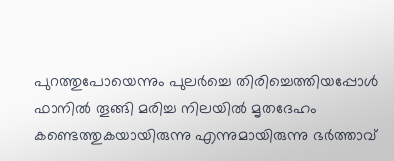പുറത്തുപോയെന്നും പുലര്‍ച്ചെ തിരിച്ചെത്തിയപ്പോള്‍ ഫാനില്‍ തൂങ്ങി മരിച്ച നിലയില്‍ മൃതദേഹം കണ്ടെത്തുകയായിരുന്നു എന്നുമായിരുന്നു ഭര്‍ത്താവ്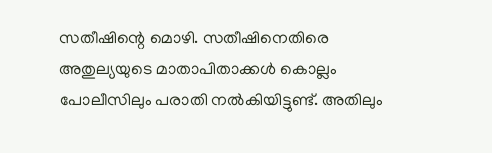സതീഷിന്റെ മൊഴി. സതീഷിനെതിരെ അതുല്യയുടെ മാതാപിതാക്കള്‍ കൊല്ലം പോലീസിലും പരാതി നല്‍കിയിട്ടുണ്ട്. അതിലും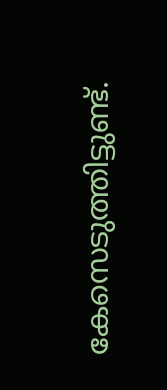കേസെടുത്തിട്ടുണ്ട്.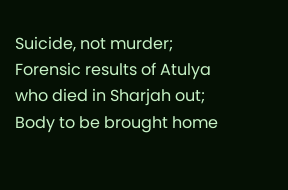Suicide, not murder; Forensic results of Atulya who died in Sharjah out; Body to be brought home